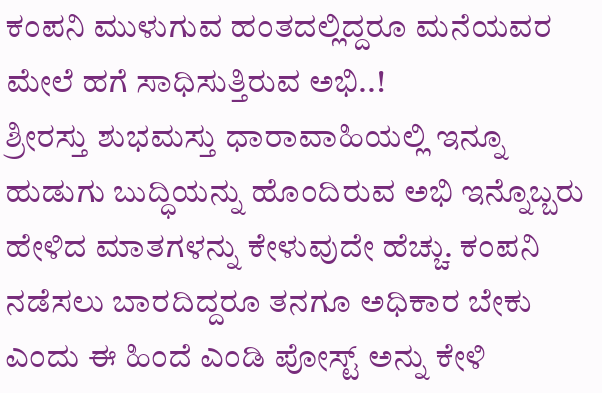ಕಂಪನಿ ಮುಳುಗುವ ಹಂತದಲ್ಲಿದ್ದರೂ ಮನೆಯವರ ಮೇಲೆ ಹಗೆ ಸಾಧಿಸುತ್ತಿರುವ ಅಭಿ..!
ಶ್ರೀರಸ್ತು ಶುಭಮಸ್ತು ಧಾರಾವಾಹಿಯಲ್ಲಿ ಇನ್ನೂ ಹುಡುಗು ಬುದ್ಧಿಯನ್ನು ಹೊಂದಿರುವ ಅಭಿ ಇನ್ನೊಬ್ಬರು ಹೇಳಿದ ಮಾತಗಳನ್ನು ಕೇಳುವುದೇ ಹೆಚ್ಚು. ಕಂಪನಿ ನಡೆಸಲು ಬಾರದಿದ್ದರೂ ತನಗೂ ಅಧಿಕಾರ ಬೇಕು ಎಂದು ಈ ಹಿಂದೆ ಎಂಡಿ ಪೋಸ್ಟ್ ಅನ್ನು ಕೇಳಿ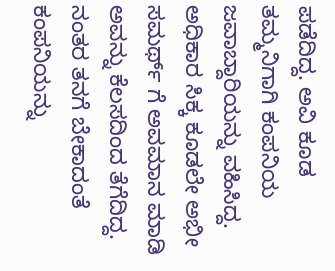ಪಡೆದಿದ್ದ. ಅವಿ ಕೂಡ ತಮ್ಮನಿಗಾಗಿ ಕಂಪನಿಯ ಜವಾಬ್ದಾರಿಯನ್ನು ವಹಿಸಿದ್ದ. ಅಧಿಕಾರ ಸಿಕ್ಕ ಕೂಡಲೇ ಅಭೀ ಸಮರ್ಥ್ ಗೆ ಅವಮಾನ ಮಾಡಿ ಅವನ್ನು ಕೆಲಸದಿಂದ ತೆಗೆದಿದ್ದ. ನಂತರ ತನಗೆ ಬೇಕಾದಂತೆ ಕಂಪನಿಯನ್ನು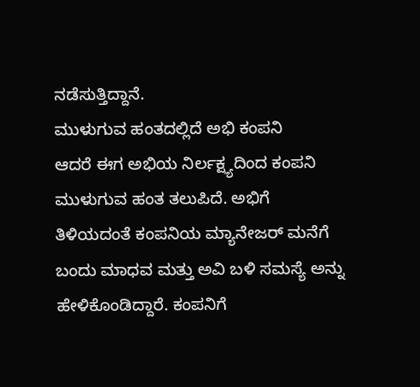ನಡೆಸುತ್ತಿದ್ದಾನೆ.
ಮುಳುಗುವ ಹಂತದಲ್ಲಿದೆ ಅಭಿ ಕಂಪನಿ
ಆದರೆ ಈಗ ಅಭಿಯ ನಿರ್ಲಕ್ಷ್ಯದಿಂದ ಕಂಪನಿ ಮುಳುಗುವ ಹಂತ ತಲುಪಿದೆ. ಅಭಿಗೆ ತಿಳಿಯದಂತೆ ಕಂಪನಿಯ ಮ್ಯಾನೇಜರ್ ಮನೆಗೆ ಬಂದು ಮಾಧವ ಮತ್ತು ಅವಿ ಬಳಿ ಸಮಸ್ಯೆ ಅನ್ನು ಹೇಳಿಕೊಂಡಿದ್ದಾರೆ. ಕಂಪನಿಗೆ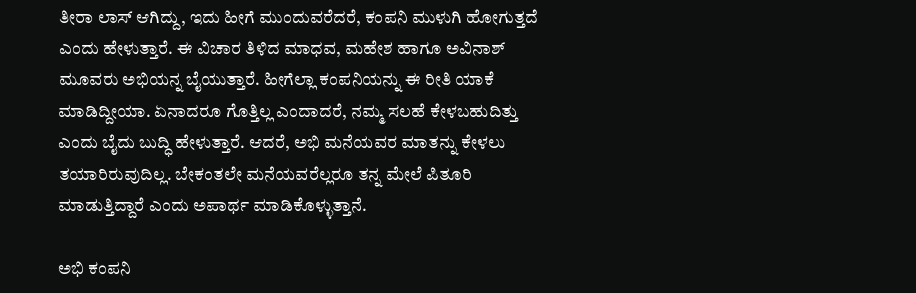ತೀರಾ ಲಾಸ್ ಆಗಿದ್ದು, ಇದು ಹೀಗೆ ಮುಂದುವರೆದರೆ, ಕಂಪನಿ ಮುಳುಗಿ ಹೋಗುತ್ತದೆ ಎಂದು ಹೇಳುತ್ತಾರೆ. ಈ ವಿಚಾರ ತಿಳಿದ ಮಾಧವ, ಮಹೇಶ ಹಾಗೂ ಅವಿನಾಶ್ ಮೂವರು ಅಭಿಯನ್ನ ಬೈಯುತ್ತಾರೆ. ಹೀಗೆಲ್ಲಾ ಕಂಪನಿಯನ್ನು ಈ ರೀತಿ ಯಾಕೆ ಮಾಡಿದ್ದೀಯಾ. ಏನಾದರೂ ಗೊತ್ತಿಲ್ಲ ಎಂದಾದರೆ, ನಮ್ಮ ಸಲಹೆ ಕೇಳಬಹುದಿತ್ತು ಎಂದು ಬೈದು ಬುದ್ಧಿ ಹೇಳುತ್ತಾರೆ. ಆದರೆ, ಅಭಿ ಮನೆಯವರ ಮಾತನ್ನು ಕೇಳಲು ತಯಾರಿರುವುದಿಲ್ಲ. ಬೇಕಂತಲೇ ಮನೆಯವರೆಲ್ಲರೂ ತನ್ನ ಮೇಲೆ ಪಿತೂರಿ ಮಾಡುತ್ತಿದ್ದಾರೆ ಎಂದು ಅಪಾರ್ಥ ಮಾಡಿಕೊಳ್ಳುತ್ತಾನೆ.

ಅಭಿ ಕಂಪನಿ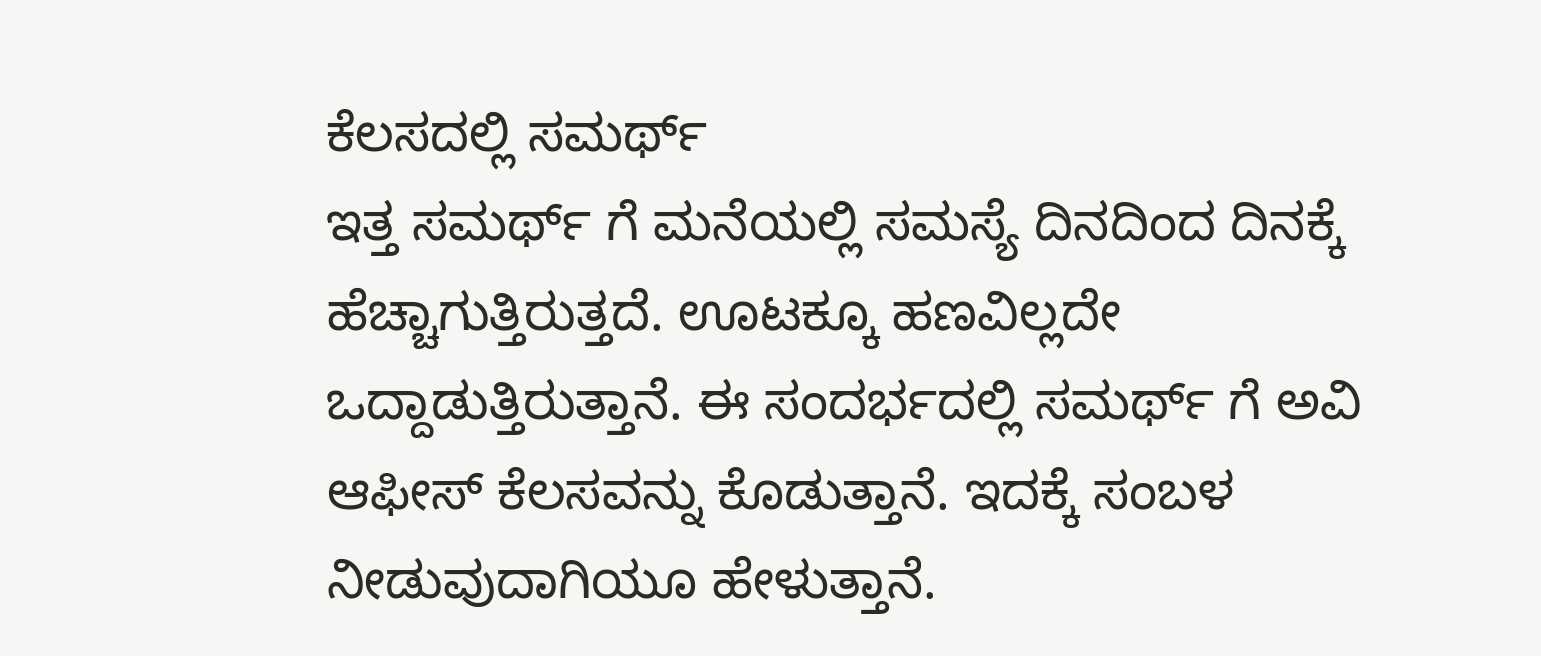ಕೆಲಸದಲ್ಲಿ ಸಮರ್ಥ್
ಇತ್ತ ಸಮರ್ಥ್ ಗೆ ಮನೆಯಲ್ಲಿ ಸಮಸ್ಯೆ ದಿನದಿಂದ ದಿನಕ್ಕೆ ಹೆಚ್ಚಾಗುತ್ತಿರುತ್ತದೆ. ಊಟಕ್ಕೂ ಹಣವಿಲ್ಲದೇ ಒದ್ದಾಡುತ್ತಿರುತ್ತಾನೆ. ಈ ಸಂದರ್ಭದಲ್ಲಿ ಸಮರ್ಥ್ ಗೆ ಅವಿ ಆಫೀಸ್ ಕೆಲಸವನ್ನು ಕೊಡುತ್ತಾನೆ. ಇದಕ್ಕೆ ಸಂಬಳ ನೀಡುವುದಾಗಿಯೂ ಹೇಳುತ್ತಾನೆ.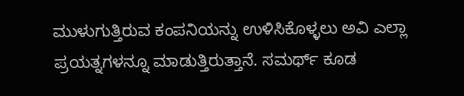ಮುಳುಗುತ್ತಿರುವ ಕಂಪನಿಯನ್ನು ಉಳಿಸಿಕೊಳ್ಳಲು ಅವಿ ಎಲ್ಲಾ ಪ್ರಯತ್ನಗಳನ್ನೂ ಮಾಡುತ್ತಿರುತ್ತಾನೆ. ಸಮರ್ಥ್ ಕೂಡ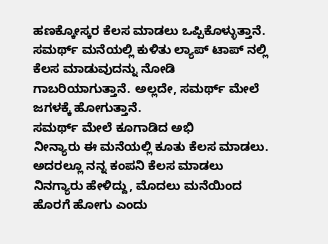ಹಣಕ್ಕೋಸ್ಕರ ಕೆಲಸ ಮಾಡಲು ಒಪ್ಪಿಕೊಳ್ಳುತ್ತಾನೆ. ಸಮರ್ಥ್ ಮನೆಯಲ್ಲಿ ಕುಳಿತು ಲ್ಯಾಪ್ ಟಾಪ್ ನಲ್ಲಿ ಕೆಲಸ ಮಾಡುವುದನ್ನು ನೋಡಿ ಗಾಬರಿಯಾಗುತ್ತಾನೆ. ಅಲ್ಲದೇ, ಸಮರ್ಥ್ ಮೇಲೆ ಜಗಳಕ್ಕೆ ಹೋಗುತ್ತಾನೆ.
ಸಮರ್ಥ್ ಮೇಲೆ ಕೂಗಾಡಿದ ಅಭಿ
ನೀನ್ಯಾರು ಈ ಮನೆಯಲ್ಲಿ ಕೂತು ಕೆಲಸ ಮಾಡಲು. ಅದರಲ್ಲೂ ನನ್ನ ಕಂಪನಿ ಕೆಲಸ ಮಾಡಲು ನಿನಗ್ಯಾರು ಹೇಳಿದ್ದು, ಮೊದಲು ಮನೆಯಿಂದ ಹೊರಗೆ ಹೋಗು ಎಂದು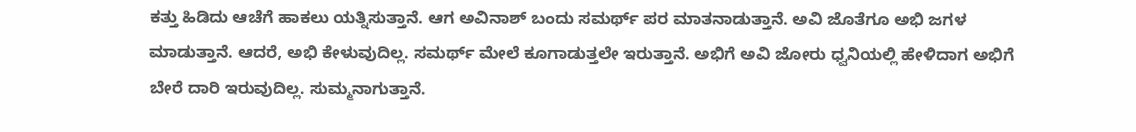ಕತ್ತು ಹಿಡಿದು ಆಚೆಗೆ ಹಾಕಲು ಯತ್ನಿಸುತ್ತಾನೆ. ಆಗ ಅವಿನಾಶ್ ಬಂದು ಸಮರ್ಥ್ ಪರ ಮಾತನಾಡುತ್ತಾನೆ. ಅವಿ ಜೊತೆಗೂ ಅಭಿ ಜಗಳ ಮಾಡುತ್ತಾನೆ. ಆದರೆ, ಅಭಿ ಕೇಳುವುದಿಲ್ಲ. ಸಮರ್ಥ್ ಮೇಲೆ ಕೂಗಾಡುತ್ತಲೇ ಇರುತ್ತಾನೆ. ಅಭಿಗೆ ಅವಿ ಜೋರು ಧ್ವನಿಯಲ್ಲಿ ಹೇಳಿದಾಗ ಅಭಿಗೆ ಬೇರೆ ದಾರಿ ಇರುವುದಿಲ್ಲ. ಸುಮ್ಮನಾಗುತ್ತಾನೆ.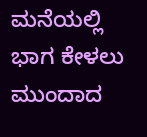ಮನೆಯಲ್ಲಿ ಭಾಗ ಕೇಳಲು ಮುಂದಾದ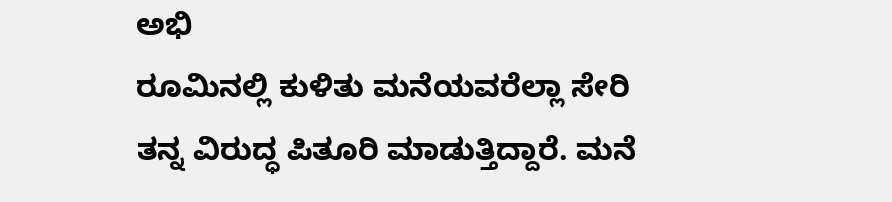ಅಭಿ
ರೂಮಿನಲ್ಲಿ ಕುಳಿತು ಮನೆಯವರೆಲ್ಲಾ ಸೇರಿ ತನ್ನ ವಿರುದ್ಧ ಪಿತೂರಿ ಮಾಡುತ್ತಿದ್ದಾರೆ. ಮನೆ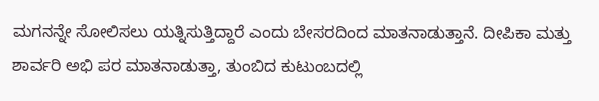ಮಗನನ್ನೇ ಸೋಲಿಸಲು ಯತ್ನಿಸುತ್ತಿದ್ದಾರೆ ಎಂದು ಬೇಸರದಿಂದ ಮಾತನಾಡುತ್ತಾನೆ. ದೀಪಿಕಾ ಮತ್ತು ಶಾರ್ವರಿ ಅಭಿ ಪರ ಮಾತನಾಡುತ್ತಾ, ತುಂಬಿದ ಕುಟುಂಬದಲ್ಲಿ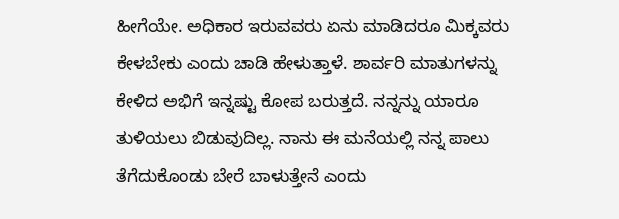ಹೀಗೆಯೇ. ಅಧಿಕಾರ ಇರುವವರು ಏನು ಮಾಡಿದರೂ ಮಿಕ್ಕವರು ಕೇಳಬೇಕು ಎಂದು ಚಾಡಿ ಹೇಳುತ್ತಾಳೆ. ಶಾರ್ವರಿ ಮಾತುಗಳನ್ನು ಕೇಳಿದ ಅಭಿಗೆ ಇನ್ನಷ್ಟು ಕೋಪ ಬರುತ್ತದೆ. ನನ್ನನ್ನು ಯಾರೂ ತುಳಿಯಲು ಬಿಡುವುದಿಲ್ಲ. ನಾನು ಈ ಮನೆಯಲ್ಲಿ ನನ್ನ ಪಾಲು ತೆಗೆದುಕೊಂಡು ಬೇರೆ ಬಾಳುತ್ತೇನೆ ಎಂದು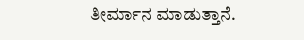ತೀರ್ಮಾನ ಮಾಡುತ್ತಾನೆ.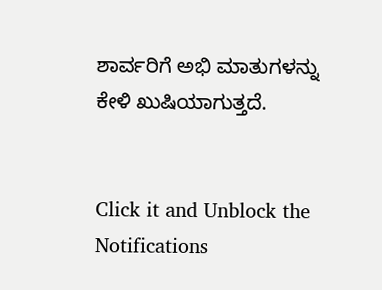ಶಾರ್ವರಿಗೆ ಅಭಿ ಮಾತುಗಳನ್ನು ಕೇಳಿ ಖುಷಿಯಾಗುತ್ತದೆ.


Click it and Unblock the Notifications